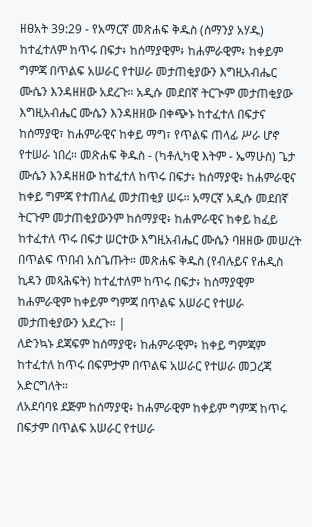ዘፀአት 39:29 - የአማርኛ መጽሐፍ ቅዱስ (ሰማንያ አሃዱ) ከተፈተለም ከጥሩ በፍታ፥ ከሰማያዊም፥ ከሐምራዊም፥ ከቀይም ግምጃ በጥልፍ አሠራር የተሠራ መታጠቂያውን እግዚአብሔር ሙሴን እንዳዘዘው አደረጉ። አዲሱ መደበኛ ትርጒም መታጠቂያው እግዚአብሔር ሙሴን እንዳዘዘው በቀጭኑ ከተፈተለ በፍታና ከሰማያዊ፣ ከሐምራዊና ከቀይ ማግ፣ የጥልፍ ጠላፊ ሥራ ሆኖ የተሠራ ነበረ። መጽሐፍ ቅዱስ - (ካቶሊካዊ እትም - ኤማሁስ) ጌታ ሙሴን እንዳዘዘው ከተፈተለ ከጥሩ በፍታ፥ ከሰማያዊ፥ ከሐምራዊና ከቀይ ግምጃ የተጠለፈ መታጠቂያ ሠሩ። አማርኛ አዲሱ መደበኛ ትርጉም መታጠቂያውንም ከሰማያዊ፥ ከሐምራዊና ከቀይ ከፈይ ከተፈተለ ጥሩ በፍታ ሠርተው እግዚአብሔር ሙሴን ባዘዘው መሠረት በጥልፍ ጥበብ አስጌጡት። መጽሐፍ ቅዱስ (የብሉይና የሐዲስ ኪዳን መጻሕፍት) ከተፈተለም ከጥሩ በፍታ፥ ከሰማያዊም ከሐምራዊም ከቀይም ግምጃ በጥልፍ አሠራር የተሠራ መታጠቂያውን አደረጉ። |
ለድንኳኑ ደጃፍም ከሰማያዊ፥ ከሐምራዊም፥ ከቀይ ግምጃም ከተፈተለ ከጥሩ በፍምታም በጥልፍ አሠራር የተሠራ መጋረጃ አድርግለት።
ለአደባባዩ ደጅም ከሰማያዊ፥ ከሐምራዊም ከቀይም ግምጃ ከጥሩ በፍታም በጥልፍ አሠራር የተሠራ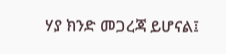ሃያ ክንድ መጋረጃ ይሆናል፤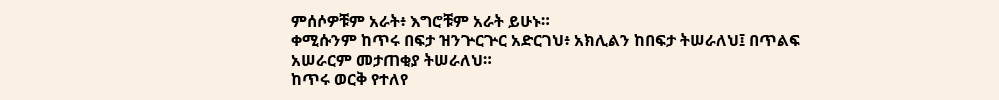ምሰሶዎቹም አራት፥ እግሮቹም አራት ይሁኑ።
ቀሚሱንም ከጥሩ በፍታ ዝንጕርጕር አድርገህ፥ አክሊልን ከበፍታ ትሠራለህ፤ በጥልፍ አሠራርም መታጠቂያ ትሠራለህ።
ከጥሩ ወርቅ የተለየ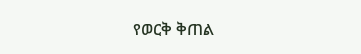የወርቅ ቅጠል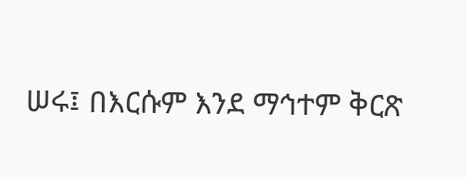ሠሩ፤ በእርሱም እንደ ማኅተም ቅርጽ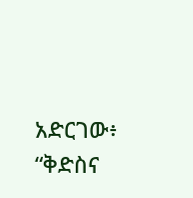አድርገው፥ “ቅድስና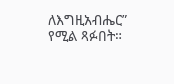ለእግዚአብሔር” የሚል ጻፉበት።